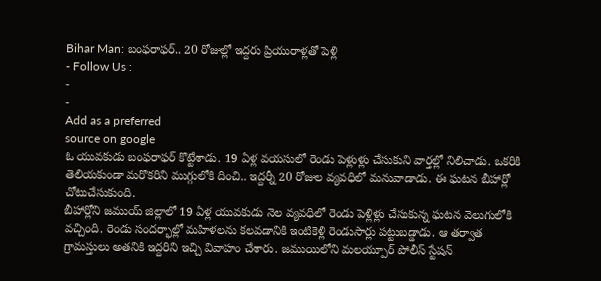Bihar Man: బంఫరాఫర్.. 20 రోజుల్లో ఇద్దరు ప్రియురాళ్లతో పెళ్లి
- Follow Us :
-
-
Add as a preferred
source on google
ఓ యువకుడు బంఫరాఫర్ కొట్టేశాడు. 19 ఏళ్ల వయసులో రెండు పెళ్లుళ్లు చేసుకుని వార్తల్లో నిలిచాడు. ఒకరికి తెలియకుండా మరొకరిని ముగ్గులోకి దించి.. ఇద్దర్నీ 20 రోజుల వ్యవధిలో మనువాడాడు. ఈ ఘటన బీహార్లో చోటుచేసుకుంది.
బీహార్లోని జముయ్ జిల్లాలో 19 ఏళ్ల యువకుడు నెల వ్యవధిలో రెండు పెళ్లిళ్లు చేసుకున్న ఘటన వెలుగులోకి వచ్చింది. రెండు సందర్భాల్లో మహిళలను కలవడానికి ఇంటికెళ్లి రెండుసార్లు పట్టుబడ్డాడు. ఆ తర్వాత గ్రామస్తులు అతనికి ఇద్దరిని ఇచ్చి వివాహం చేశారు. జముయిలోని మలయ్పూర్ పోలీస్ స్టేషన్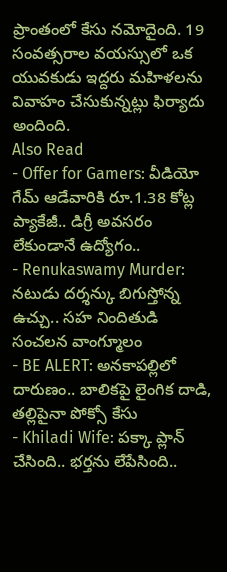ప్రాంతంలో కేసు నమోదైంది. 19 సంవత్సరాల వయస్సులో ఒక యువకుడు ఇద్దరు మహిళలను వివాహం చేసుకున్నట్లు ఫిర్యాదు అందింది.
Also Read
- Offer for Gamers: వీడియో గేమ్ ఆడేవారికి రూ.1.38 కోట్ల ప్యాకేజీ.. డిగ్రీ అవసరం లేకుండానే ఉద్యోగం..
- Renukaswamy Murder: నటుడు దర్శన్కు బిగుస్తోన్న ఉచ్చు.. సహ నిందితుడి సంచలన వాంగ్మూలం
- BE ALERT: అనకాపల్లిలో దారుణం.. బాలికపై లైంగిక దాడి, తల్లిపైనా పోక్సో కేసు
- Khiladi Wife: పక్కా ప్లాన్ చేసింది.. భర్తను లేపేసింది..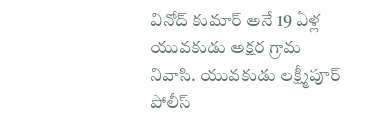వినోద్ కుమార్ అనే 19 ఏళ్ల యువకుడు అక్షర గ్రామ నివాసి. యువకుడు లక్ష్మీపూర్ పోలీస్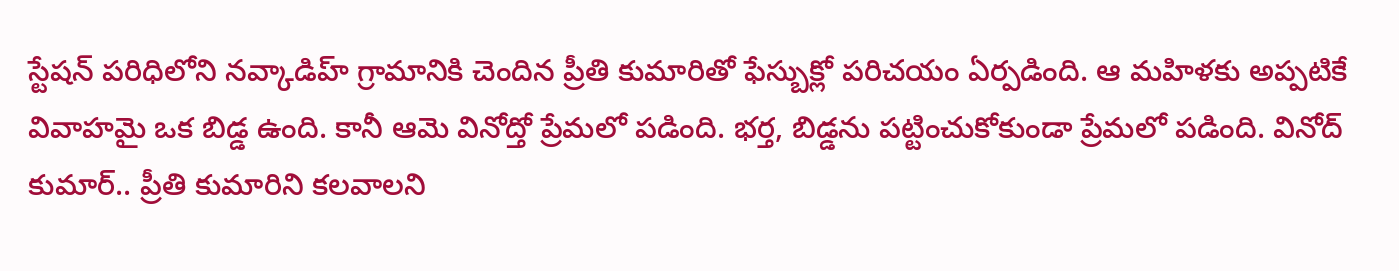స్టేషన్ పరిధిలోని నవ్కాడిహ్ గ్రామానికి చెందిన ప్రీతి కుమారితో ఫేస్బుక్లో పరిచయం ఏర్పడింది. ఆ మహిళకు అప్పటికే వివాహమై ఒక బిడ్డ ఉంది. కానీ ఆమె వినోద్తో ప్రేమలో పడింది. భర్త, బిడ్డను పట్టించుకోకుండా ప్రేమలో పడింది. వినోద్ కుమార్.. ప్రీతి కుమారిని కలవాలని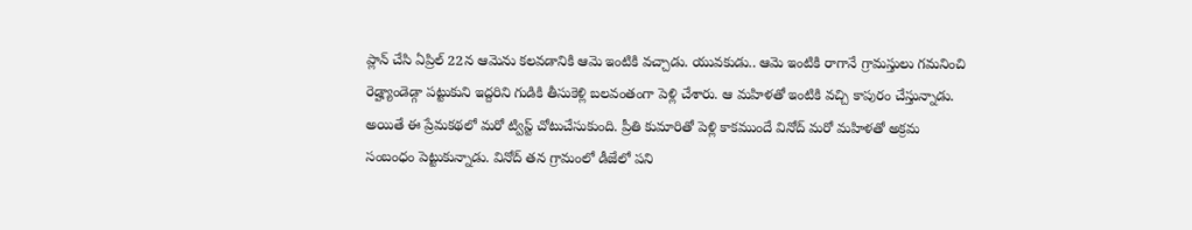ప్లాన్ చేసి ఏప్రిల్ 22న ఆమెను కలవడానికి ఆమె ఇంటికి వచ్చాడు. యువకుడు.. ఆమె ఇంటికి రాగానే గ్రామస్తులు గమనించి రెడ్హ్యాండెడ్గా పట్టుకుని ఇద్దరిని గుడికి తీసుకెళ్లి బలవంతంగా పెళ్లి చేశారు. ఆ మహిళతో ఇంటికి వచ్చి కాపురం చేస్తున్నాడు.
అయితే ఈ ప్రేమకథలో మరో ట్విస్ట్ చోటుచేసుకుంది. ప్రీతి కుమారితో పెళ్లి కాకముందే వినోద్ మరో మహిళతో అక్రమ సంబంధం పెట్టుకున్నాడు. వినోద్ తన గ్రామంలో డీజేలో పని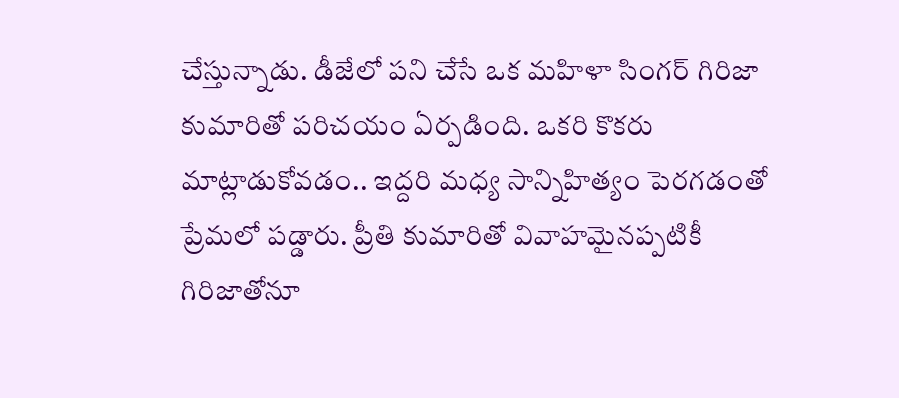చేస్తున్నాడు. డీజేలో పని చేసే ఒక మహిళా సింగర్ గిరిజా కుమారితో పరిచయం ఏర్పడింది. ఒకరి కొకరు మాట్లాడుకోవడం.. ఇద్దరి మధ్య సాన్నిహిత్యం పెరగడంతో ప్రేమలో పడ్డారు. ప్రీతి కుమారితో వివాహమైనప్పటికీ గిరిజాతోనూ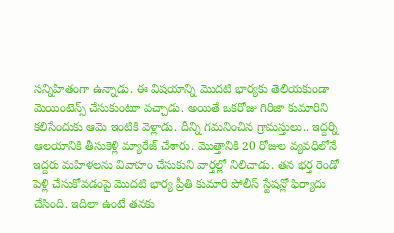సన్నిహితంగా ఉన్నాడు. ఈ విషయాన్ని మొదటి భార్యకు తెలియకుండా మెయింటెన్స్ చేసుకుంటూ వచ్చాడు. అయితే ఒకరోజు గిరిజా కుమారిని కలిసేందుకు ఆమె ఇంటికి వెళ్లాడు. దీన్ని గమనించిన గ్రామస్తులు.. ఇద్దర్ని ఆలయానికి తీసుకెళ్లి మ్యారేజ్ చేశారు. మొత్తానికి 20 రోజుల వ్యవధిలోనే ఇద్దరు మహిళలను వివాహం చేసుకుని వార్తల్లో నిలిచాడు. తన భర్త రెండో పెళ్లి చేసుకోవడంపై మొదటి భార్య ప్రీతి కుమారి పోలీస్ స్టేషన్లో ఫిర్యాదు చేసింది. ఇదిలా ఉంటే తనకు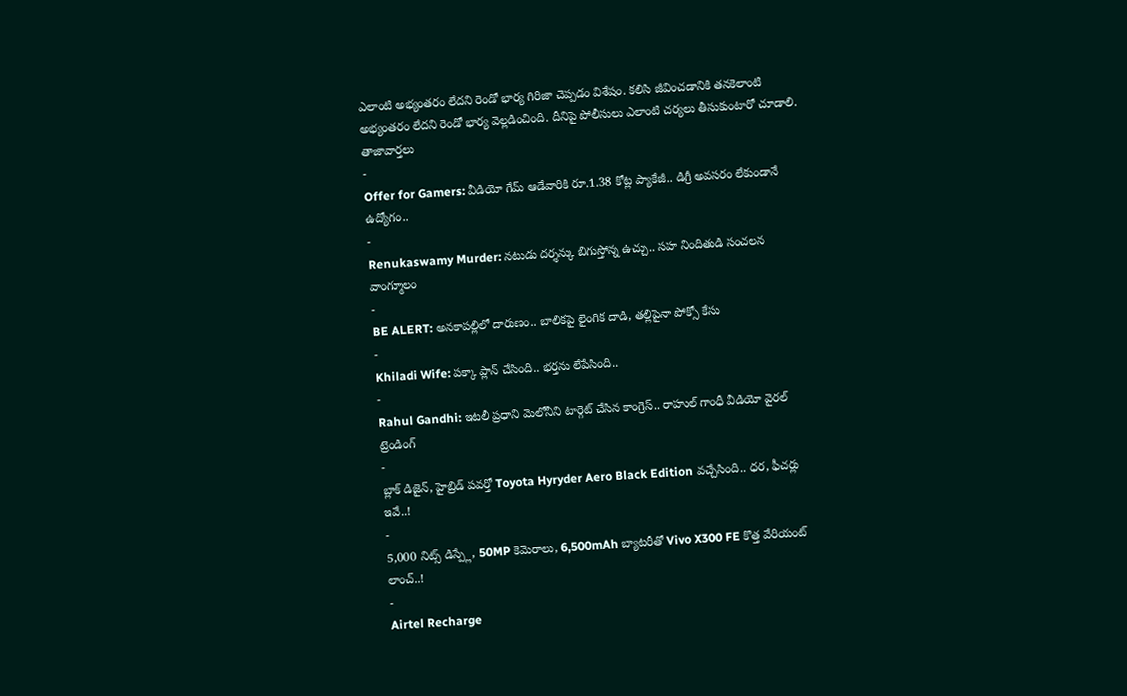ఎలాంటి అభ్యంతరం లేదని రెండో భార్య గిరిజా చెప్పడం విశేషం. కలిసి జీవించడానికి తనకెలాంటి అభ్యంతరం లేదని రెండో భార్య వెల్లడించింది. దీనిపై పోలీసులు ఎలాంటి చర్యలు తీసుకుంటారో చూడాలి.
తాజావార్తలు
-
Offer for Gamers: వీడియో గేమ్ ఆడేవారికి రూ.1.38 కోట్ల ప్యాకేజీ.. డిగ్రీ అవసరం లేకుండానే ఉద్యోగం..
-
Renukaswamy Murder: నటుడు దర్శన్కు బిగుస్తోన్న ఉచ్చు.. సహ నిందితుడి సంచలన వాంగ్మూలం
-
BE ALERT: అనకాపల్లిలో దారుణం.. బాలికపై లైంగిక దాడి, తల్లిపైనా పోక్సో కేసు
-
Khiladi Wife: పక్కా ప్లాన్ చేసింది.. భర్తను లేపేసింది..
-
Rahul Gandhi: ఇటలీ ప్రధాని మెలోనీని టార్గెట్ చేసిన కాంగ్రెస్.. రాహుల్ గాంధీ వీడియో వైరల్
ట్రెండింగ్
-
బ్లాక్ డిజైన్, హైబ్రిడ్ పవర్తో Toyota Hyryder Aero Black Edition వచ్చేసింది.. ధర, ఫీచర్లు ఇవే..!
-
5,000 నిట్స్ డిస్ప్లే, 50MP కెమెరాలు, 6,500mAh బ్యాటరీతో Vivo X300 FE కొత్త వేరియంట్ లాంచ్..!
-
Airtel Recharge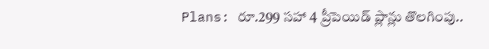Plans: రూ.299 సహా 4 ప్రీపెయిడ్ ప్లాన్లు తొలగింపు..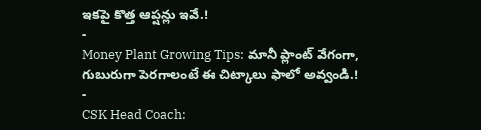ఇకపై కొత్త ఆప్షన్లు ఇవే.!
-
Money Plant Growing Tips: మానీ ప్లాంట్ వేగంగా, గుబురుగా పెరగాలంటే ఈ చిట్కాలు ఫాలో అవ్వండి.!
-
CSK Head Coach: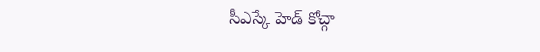సీఎస్కే హెడ్ కోచ్గా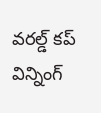వరల్డ్ కప్ విన్నింగ్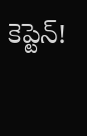కెప్టెన్!